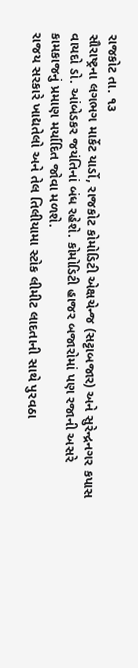રાજકોટ તા. ૧૩
સૌરાષ્ટ્રના લગભગ માર્કેટ યાર્ડો, રાજકોટ કોમોડિટી એક્ષચેન્જ (સટ્ટાબજાર) અને સુરેન્દ્રનગર કપાસ વાયદો ડો. આંબેડકર જયંતિનાં બંધ રહેશે. કોમોડિટી હાજર બજારોમાં પણ રજાની અસરે કામકાજનું પ્રમાણ મર્યાદિત જોવા મળશે.
રાજય સરકારે ખાદ્યતેલો અને તેલ તિલીયામા સ્ટોક લીમીટ લાદતાની સાથે પુરવઠા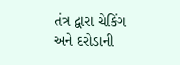તંત્ર દ્વારા ચેકિંગ અને દરોડાની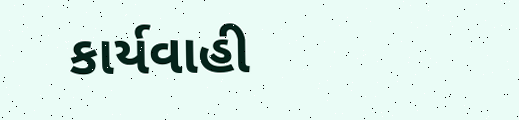કાર્યવાહી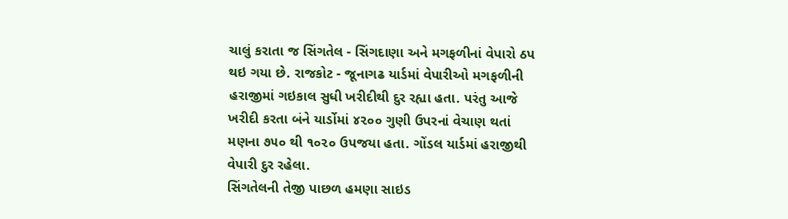ચાલું કરાતા જ સિંગતેલ - સિંગદાણા અને મગફળીનાં વેપારો ઠપ થઇ ગયા છે. રાજકોટ - જૂનાગઢ યાર્ડમાં વેપારીઓ મગફળીની હરાજીમાં ગઇકાલ સુધી ખરીદીથી દુર રહ્યા હતા. પરંતુ આજે ખરીદી કરતા બંને યાર્ડોમાં ૪૨૦૦ ગુણી ઉપરનાં વેચાણ થતાં મણના ૭૫૦ થી ૧૦૨૦ ઉપજયા હતા. ગોંડલ યાર્ડમાં હરાજીથી વેપારી દુર રહેલા.
સિંગતેલની તેજી પાછળ હમણા સાઇડ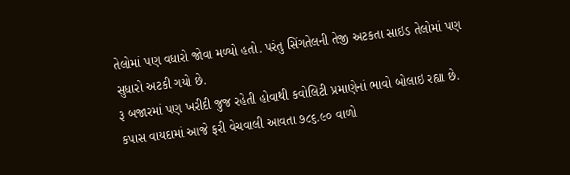તેલોમાં પણ વધારો જોવા મળ્યો હતો. પરંતુ સિંગતેલની તેજી અટકતા સાઇડ તેલોમાં પણ સુધારો અટકી ગયો છે.
રૂ બજારમાં પણ ખરીદી જુજ રહેતી હોવાથી કવોલિટી પ્રમાણેનાં ભાવો બોલાઇ રહ્યા છે. કપાસ વાયદામાં આજે ફરી વેચવાલી આવતા ૭૮૬.૯૦ વાળો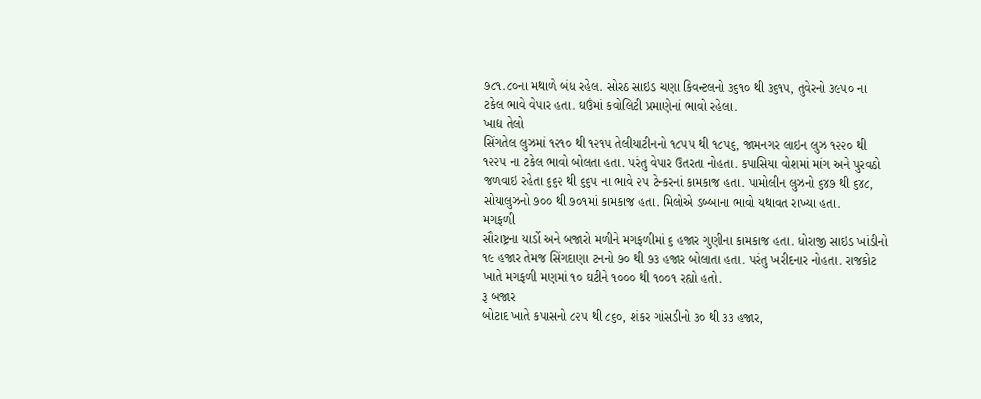૭૮૧.૮૦ના મથાળે બંધ રહેલ. સોરઠ સાઇડ ચણા કિવન્ટલનો ૩૬૧૦ થી ૩૬૧૫, તુવેરનો ૩૯૫૦ ના ટકેલ ભાવે વેપાર હતા. ઘઉંમાં કવોલિટી પ્રમાણેનાં ભાવો રહેલા.
ખાદ્ય તેલો
સિંગતેલ લુઝમાં ૧૨૧૦ થી ૧૨૧૫ તેલીયાટીનનો ૧૮૫૫ થી ૧૮૫૬, જામનગર લાઇન લુઝ ૧૨૨૦ થી ૧૨૨૫ ના ટકેલ ભાવો બોલતા હતા. પરંતુ વેપાર ઉતરતા નોહતા. કપાસિયા વોશમાં માંગ અને પુરવઠો જળવાઇ રહેતા ૬૬૨ થી ૬૬૫ ના ભાવે ૨૫ ટેન્કરનાં કામકાજ હતા. પામોલીન લુઝનો ૬૪૭ થી ૬૪૮, સોયાલુઝનો ૭૦૦ થી ૭૦૧માં કામકાજ હતા. મિલોએ ડબ્બાના ભાવો યથાવત રાખ્યા હતા.
મગફળી
સૌરાષ્ટ્રના યાર્ડો અને બજારો મળીને મગફળીમાં ૬ હજાર ગુણીના કામકાજ હતા. ધોરાજી સાઇડ ખાંડીનો ૧૯ હજાર તેમજ સિંગદાણા ટનનો ૭૦ થી ૭૩ હજાર બોલાતા હતા. પરંતુ ખરીદનાર નોહતા. રાજકોટ ખાતે મગફળી મણમાં ૧૦ ઘટીને ૧૦૦૦ થી ૧૦૦૧ રહ્યો હતો.
રૂ બજાર
બોટાદ ખાતે કપાસનો ૮૨૫ થી ૮૬૦, શંકર ગાંસડીનો ૩૦ થી ૩૩ હજાર,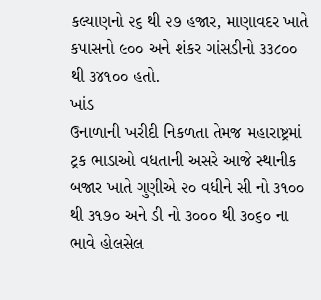કલ્યાણનો ૨૬ થી ૨૭ હજાર, માણાવદર ખાતે કપાસનો ૯૦૦ અને શંકર ગાંસડીનો ૩૩૮૦૦ થી ૩૪૧૦૦ હતો.
ખાંડ
ઉનાળાની ખરીદી નિકળતા તેમજ મહારાષ્ટ્રમાં ટ્રક ભાડાઓ વધતાની અસરે આજે સ્થાનીક બજાર ખાતે ગુણીએ ૨૦ વધીને સી નો ૩૧૦૦ થી ૩૧૭૦ અને ડી નો ૩૦૦૦ થી ૩૦૬૦ ના ભાવે હોલસેલ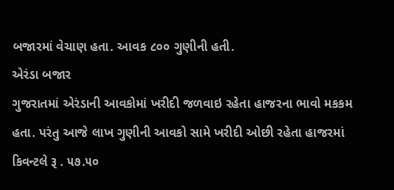બજારમાં વેચાણ હતા. આવક ૮૦૦ ગુણીની હતી.
એરંડા બજાર
ગુજરાતમાં એરંડાની આવકોમાં ખરીદી જળવાઇ રહેતા હાજરના ભાવો મકકમ હતા. પરંતુ આજે લાખ ગુણીની આવકો સામે ખરીદી ઓછી રહેતા હાજરમાં કિવન્ટલે રૂ . ૫૭.૫૦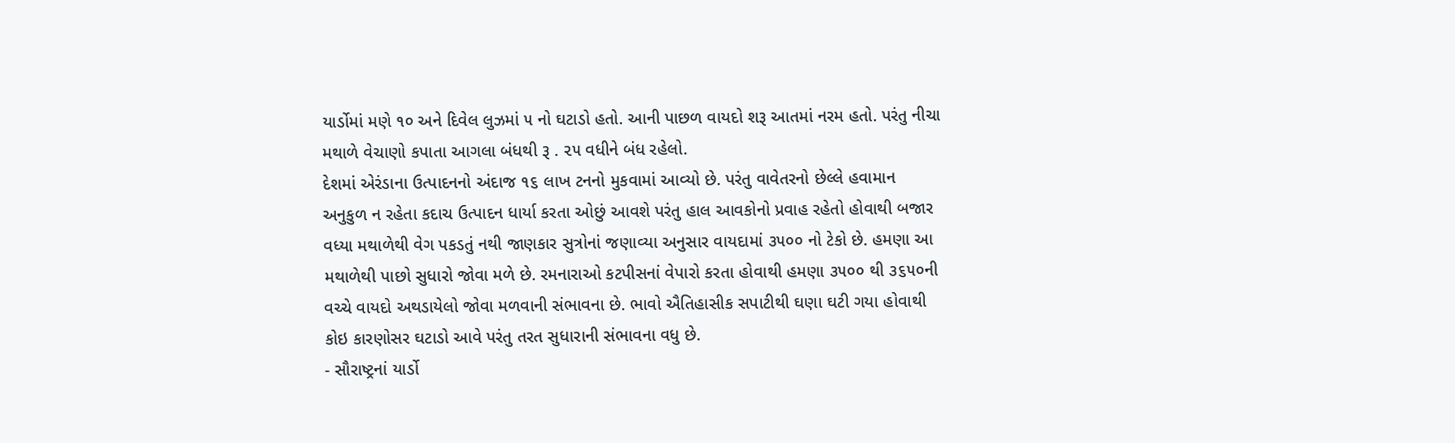યાર્ડોમાં મણે ૧૦ અને દિવેલ લુઝમાં ૫ નો ઘટાડો હતો. આની પાછળ વાયદો શરૂ આતમાં નરમ હતો. પરંતુ નીચા મથાળે વેચાણો કપાતા આગલા બંધથી રૂ . ૨૫ વધીને બંધ રહેલો.
દેશમાં એરંડાના ઉત્પાદનનો અંદાજ ૧૬ લાખ ટનનો મુકવામાં આવ્યો છે. પરંતુ વાવેતરનો છેલ્લે હવામાન અનુકુળ ન રહેતા કદાચ ઉત્પાદન ધાર્યા કરતા ઓછું આવશે પરંતુ હાલ આવકોનો પ્રવાહ રહેતો હોવાથી બજાર વધ્યા મથાળેથી વેગ પકડતું નથી જાણકાર સુત્રોનાં જણાવ્યા અનુસાર વાયદામાં ૩૫૦૦ નો ટેકો છે. હમણા આ મથાળેથી પાછો સુધારો જોવા મળે છે. રમનારાઓ કટપીસનાં વેપારો કરતા હોવાથી હમણા ૩૫૦૦ થી ૩૬૫૦ની વચ્ચે વાયદો અથડાયેલો જોવા મળવાની સંભાવના છે. ભાવો ઐતિહાસીક સપાટીથી ઘણા ઘટી ગયા હોવાથી કોઇ કારણોસર ઘટાડો આવે પરંતુ તરત સુધારાની સંભાવના વધુ છે.
- સૌરાષ્ટ્રનાં યાર્ડો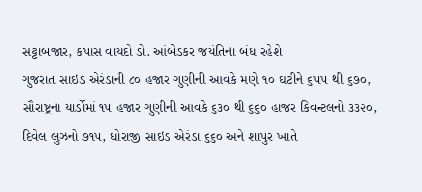સટ્ટાબજાર, કપાસ વાયદો ડો. આંબેડકર જયંતિના બંધ રહેશે
ગુજરાત સાઇડ એરંડાની ૮૦ હજાર ગુણીની આવકે મણે ૧૦ ઘટીને ૬૫૫ થી ૬૭૦, સૌરાષ્ટ્રના યાર્ડોમાં ૧૫ હજાર ગુણીની આવકે ૬૩૦ થી ૬૬૦ હાજર કિવન્ટલનો ૩૩૨૦, દિવેલ લુઝનો ૭૧૫, ધોરાજી સાઇડ એરંડા ૬૬૦ અને શાપુર ખાતે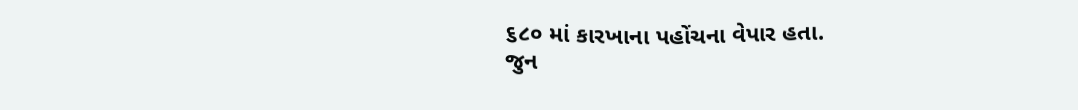૬૮૦ માં કારખાના પહોંચના વેપાર હતા.
જુન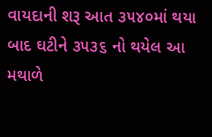વાયદાની શરૂ આત ૩૫૪૦માં થયા બાદ ઘટીને ૩૫૩૬ નો થયેલ આ મથાળે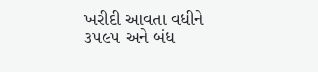ખરીદી આવતા વધીને ૩૫૯૫ અને બંધ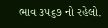ભાવ ૩૫૬૭ નો રહેલો.